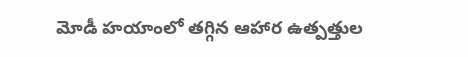మోడీ హయాంలో తగ్గిన ఆహార ఉత్పత్తుల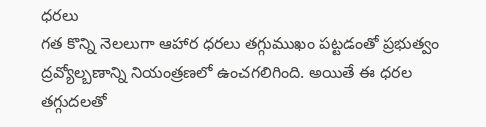ధరలు
గత కొన్ని నెలలుగా ఆహార ధరలు తగ్గుముఖం పట్టడంతో ప్రభుత్వం ద్రవ్యోల్బణాన్ని నియంత్రణలో ఉంచగలిగింది. అయితే ఈ ధరల తగ్గుదలతో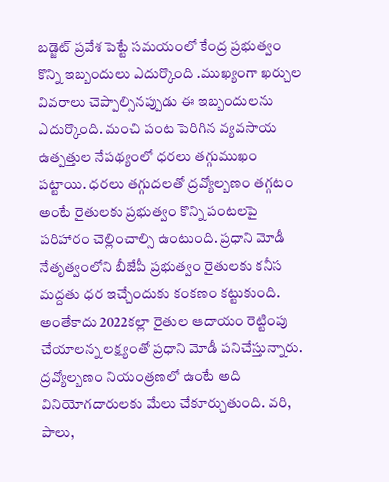బడ్జెట్ ప్రవేశ పెట్టే సమయంలో కేంద్ర ప్రభుత్వం కొన్ని ఇబ్బందులు ఎదుర్కొంది .ముఖ్యంగా ఖర్చుల వివరాలు చెప్పాల్సినప్పుడు ఈ ఇబ్బందులను ఎదుర్కొంది. మంచి పంట పెరిగిన వ్యవసాయ ఉత్పత్తుల నేపథ్యంలో ధరలు తగ్గుముఖం పట్టాయి. ధరలు తగ్గుదలతో ద్రవ్యోల్బణం తగ్గటం అంటే రైతులకు ప్రభుత్వం కొన్ని పంటలపై పరిహారం చెల్లించాల్సి ఉంటుంది. ప్రధాని మోడీ నేతృత్వంలోని బీజేపీ ప్రభుత్వం రైతులకు కనీస మద్దతు ధర ఇచ్చేందుకు కంకణం కట్టుకుంది. అంతేకాదు 2022కల్లా రైతుల ఆదాయం రెట్టింపు చేయాలన్న లక్ష్యంతో ప్రధాని మోడీ పనిచేస్తున్నారు.
ద్రవ్యోల్బణం నియంత్రణలో ఉంటే అది వినియోగదారులకు మేలు చేకూర్చుతుంది. వరి, పాలు,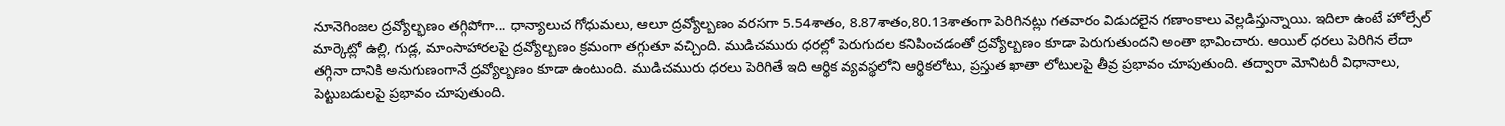నూనెగింజల ద్రవ్యోల్భణం తగ్గిపోగా... ధాన్యాలుచ గోధుమలు, ఆలూ ద్రవ్యోల్బణం వరసగా 5.54శాతం, 8.87శాతం,80.13శాతంగా పెరిగినట్లు గతవారం విడుదలైన గణాంకాలు వెల్లడిస్తున్నాయి. ఇదిలా ఉంటే హోల్సేల్ మార్కెట్లో ఉల్లి, గుడ్ల, మాంసాహారలపై ద్రవ్యోల్బణం క్రమంగా తగ్గుతూ వచ్చింది. ముడిచమురు ధరల్లో పెరుగుదల కనిపించడంతో ద్రవ్యోల్బణం కూడా పెరుగుతుందని అంతా భావించారు. ఆయిల్ ధరలు పెరిగిన లేదా తగ్గినా దానికి అనుగుణంగానే ద్రవ్యోల్బణం కూడా ఉంటుంది. ముడిచమురు ధరలు పెరిగితే ఇది ఆర్థిక వ్యవస్థలోని ఆర్థికలోటు, ప్రస్తుత ఖాతా లోటులపై తీవ్ర ప్రభావం చూపుతుంది. తద్వారా మోనిటరీ విధానాలు, పెట్టుబడులపై ప్రభావం చూపుతుంది.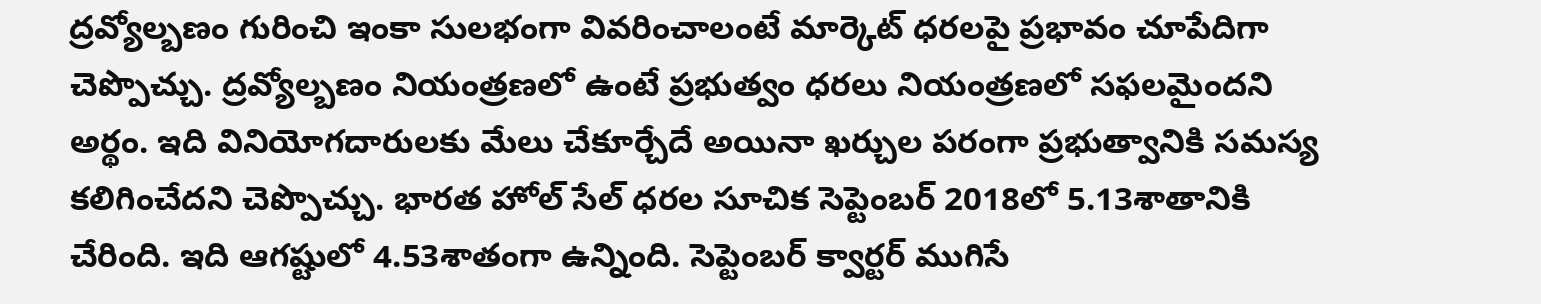ద్రవ్యోల్బణం గురించి ఇంకా సులభంగా వివరించాలంటే మార్కెట్ ధరలపై ప్రభావం చూపేదిగా చెప్పొచ్చు. ద్రవ్యోల్బణం నియంత్రణలో ఉంటే ప్రభుత్వం ధరలు నియంత్రణలో సఫలమైందని అర్థం. ఇది వినియోగదారులకు మేలు చేకూర్చేదే అయినా ఖర్చుల పరంగా ప్రభుత్వానికి సమస్య కలిగించేదని చెప్పొచ్చు. భారత హోల్ సేల్ ధరల సూచిక సెప్టెంబర్ 2018లో 5.13శాతానికి చేరింది. ఇది ఆగష్టులో 4.53శాతంగా ఉన్నింది. సెప్టెంబర్ క్వార్టర్ ముగిసే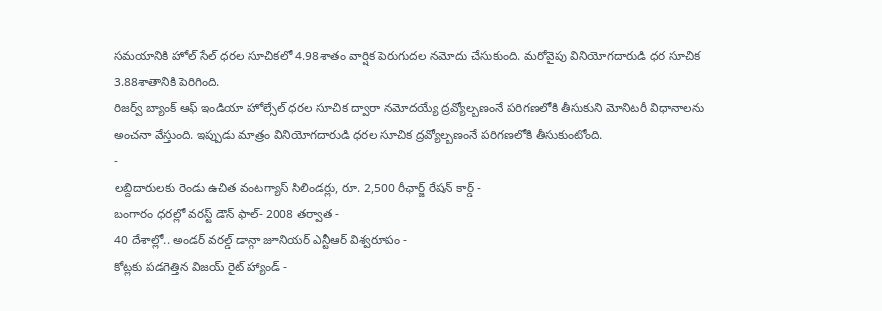సమయానికి హోల్ సేల్ ధరల సూచికలో 4.98శాతం వార్షిక పెరుగుదల నమోదు చేసుకుంది. మరోవైపు వినియోగదారుడి ధర సూచిక 3.88శాతానికి పెరిగింది.
రిజర్వ్ బ్యాంక్ ఆఫ్ ఇండియా హోల్సేల్ ధరల సూచిక ద్వారా నమోదయ్యే ద్రవ్యోల్బణంనే పరిగణలోకి తీసుకుని మోనిటరీ విధానాలను అంచనా వేస్తుంది. ఇప్పుడు మాత్రం వినియోగదారుడి ధరల సూచిక ద్రవ్యోల్బణంనే పరిగణలోకి తీసుకుంటోంది.
-
లబ్దిదారులకు రెండు ఉచిత వంటగ్యాస్ సిలిండర్లు, రూ. 2,500 రీఛార్జ్ రేషన్ కార్డ్ -
బంగారం ధరల్లో వరస్ట్ డౌన్ ఫాల్- 2008 తర్వాత -
40 దేశాల్లో.. అండర్ వరల్డ్ డాన్గా జూనియర్ ఎన్టీఆర్ విశ్వరూపం -
కోట్లకు పడగెత్తిన విజయ్ రైట్ హ్యాండ్ -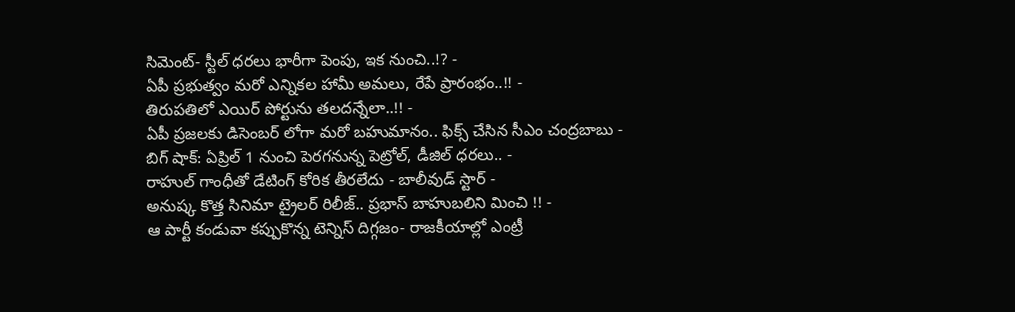సిమెంట్- స్టీల్ ధరలు భారీగా పెంపు, ఇక నుంచి..!? -
ఏపీ ప్రభుత్వం మరో ఎన్నికల హామీ అమలు, రేపే ప్రారంభం..!! -
తిరుపతిలో ఎయిర్ పోర్టును తలదన్నేలా..!! -
ఏపీ ప్రజలకు డిసెంబర్ లోగా మరో బహుమానం.. ఫిక్స్ చేసిన సీఎం చంద్రబాబు -
బిగ్ షాక్: ఏప్రిల్ 1 నుంచి పెరగనున్న పెట్రోల్, డీజిల్ ధరలు.. -
రాహుల్ గాంధీతో డేటింగ్ కోరిక తీరలేదు - బాలీవుడ్ స్టార్ -
అనుష్క కొత్త సినిమా ట్రైలర్ రిలీజ్.. ప్రభాస్ బాహుబలిని మించి !! -
ఆ పార్టీ కండువా కప్పుకొన్న టెన్నిస్ దిగ్గజం- రాజకీయాల్లో ఎంట్రీ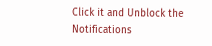Click it and Unblock the Notifications